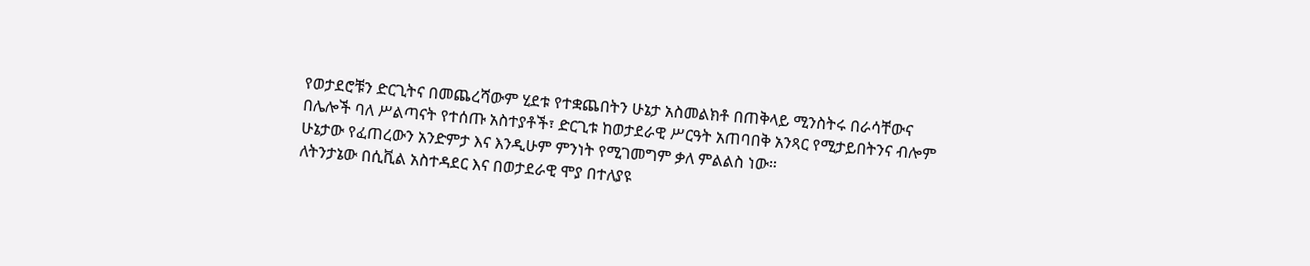የወታደሮቹን ድርጊትና በመጨረሻውም ሂደቱ የተቋጨበትን ሁኔታ አስመልክቶ በጠቅላይ ሚንስትሩ በራሳቸውና በሌሎች ባለ ሥልጣናት የተሰጡ አስተያቶች፣ ድርጊቱ ከወታደራዊ ሥርዓት አጠባበቅ አንጻር የሚታይበትንና ብሎም ሁኔታው የፈጠረውን አንድምታ እና እንዲሁም ምንነት የሚገመግም ቃለ ምልልስ ነው።
ለትንታኔው በሲቪል አስተዳደር እና በወታደራዊ ሞያ በተለያዩ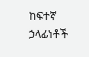ከፍተኛ ኃላፊነቶች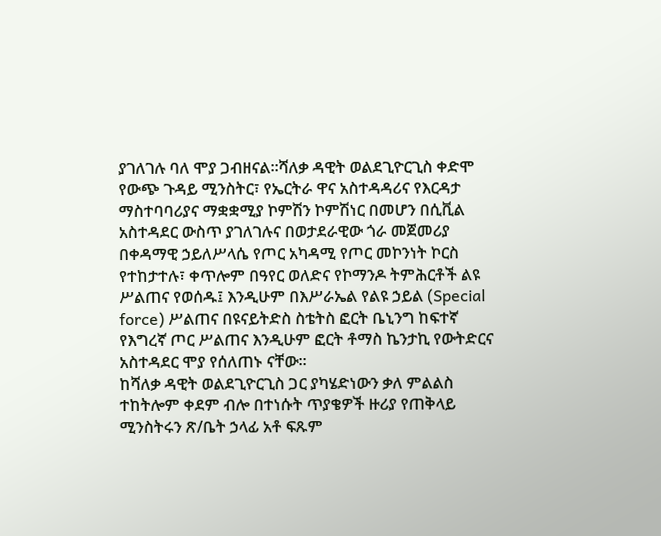ያገለገሉ ባለ ሞያ ጋብዘናል።ሻለቃ ዳዊት ወልደጊዮርጊስ ቀድሞ የውጭ ጉዳይ ሚንስትር፣ የኤርትራ ዋና አስተዳዳሪና የእርዳታ ማስተባባሪያና ማቋቋሚያ ኮምሽን ኮምሽነር በመሆን በሲቪል አስተዳደር ውስጥ ያገለገሉና በወታደራዊው ጎራ መጀመሪያ በቀዳማዊ ኃይለሥላሴ የጦር አካዳሚ የጦር መኮንነት ኮርስ የተከታተሉ፣ ቀጥሎም በዓየር ወለድና የኮማንዶ ትምሕርቶች ልዩ ሥልጠና የወሰዱ፤ እንዲሁም በእሥራኤል የልዩ ኃይል (Special force) ሥልጠና በዩናይትድስ ስቴትስ ፎርት ቤኒንግ ከፍተኛ የእግረኛ ጦር ሥልጠና እንዲሁም ፎርት ቶማስ ኬንታኪ የውትድርና አስተዳደር ሞያ የሰለጠኑ ናቸው።
ከሻለቃ ዳዊት ወልደጊዮርጊስ ጋር ያካሄድነውን ቃለ ምልልስ ተከትሎም ቀደም ብሎ በተነሱት ጥያቄዎች ዙሪያ የጠቅላይ ሚንስትሩን ጽ/ቤት ኃላፊ አቶ ፍጹም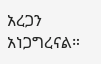አረጋን አነጋግረናል።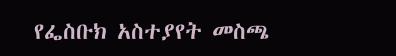የፌስቡክ አስተያየት መስጫ